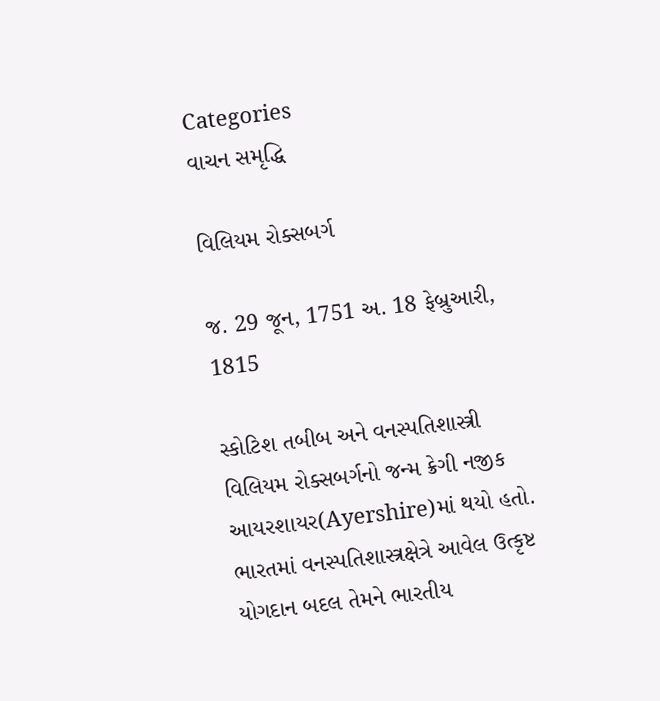Categories
વાચન સમૃદ્ધિ

વિલિયમ રોક્સબર્ગ

જ. 29 જૂન, 1751 અ. 18 ફેબ્રુઆરી, 1815

સ્કોટિશ તબીબ અને વનસ્પતિશાસ્ત્રી વિલિયમ રોક્સબર્ગનો જન્મ ક્રેગી નજીક આયરશાયર(Ayershire)માં થયો હતો. ભારતમાં વનસ્પતિશાસ્ત્રક્ષેત્રે આવેલ ઉત્કૃષ્ટ યોગદાન બદલ તેમને ભારતીય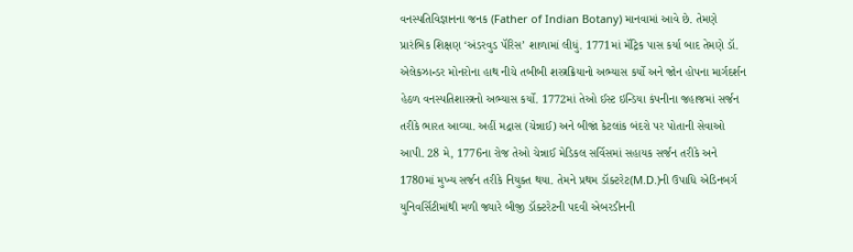વનસ્પતિવિજ્ઞાનના જનક (Father of Indian Botany) માનવામાં આવે છે. તેમણે પ્રારંભિક શિક્ષણ ‘અંડરવુડ પૅરિસ’ શાળામાં લીધું. 1771માં મૅટ્રિક પાસ કર્યા બાદ તેમણે ડૉ. એલેકઝાન્ડર મોનરોના હાથ નીચે તબીબી શસ્ત્રક્રિયાનો અભ્યાસ કર્યો અને જોન હોપના માર્ગદર્શન હેઠળ વનસ્પતિશાસ્ત્રનો અભ્યાસ કર્યો. 1772માં તેઓ ઈસ્ટ ઇન્ડિયા કંપનીના જહાજમાં સર્જન તરીકે ભારત આવ્યા. અહીં મદ્રાસ (ચેન્નાઈ) અને બીજાં કેટલાંક બંદરો પર પોતાની સેવાઓ આપી. 28 મે, 1776ના રોજ તેઓ ચેન્નાઈ મેડિકલ સર્વિસમાં સહાયક સર્જન તરીકે અને 1780માં મુખ્ય સર્જન તરીકે નિયુક્ત થયા. તેમને પ્રથમ ડૉક્ટરેટ(M.D.)ની ઉપાધિ એડિનબર્ગ યુનિવર્સિટીમાંથી મળી જ્યારે બીજી ડૉક્ટરેટની પદવી એબરડીનની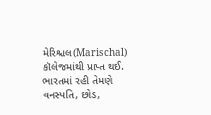મેરિશ્ચલ(Marischal) કૉલેજમાંથી પ્રાપ્ત થઈ. ભારતમાં રહી તેમણે વનસ્પતિ, છોડ,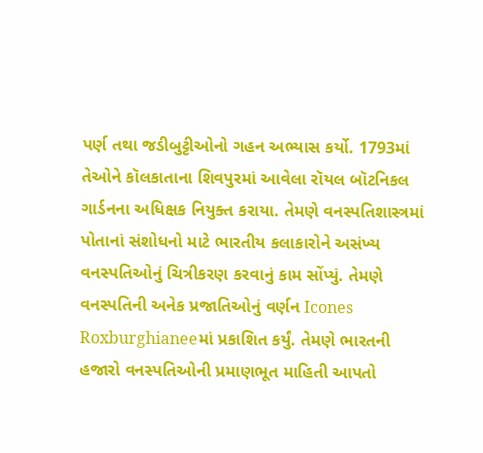પર્ણ તથા જડીબુટ્ટીઓનો ગહન અભ્યાસ કર્યો. 1793માં તેઓને કૉલકાતાના શિવપુરમાં આવેલા રૉયલ બૉટનિકલ ગાર્ડનના અધિક્ષક નિયુક્ત કરાયા. તેમણે વનસ્પતિશાસ્ત્રમાં પોતાનાં સંશોધનો માટે ભારતીય કલાકારોને અસંખ્ય વનસ્પતિઓનું ચિત્રીકરણ કરવાનું કામ સોંપ્યું. તેમણે વનસ્પતિની અનેક પ્રજાતિઓનું વર્ણન Icones Roxburghianeeમાં પ્રકાશિત કર્યું. તેમણે ભારતની હજારો વનસ્પતિઓની પ્રમાણભૂત માહિતી આપતો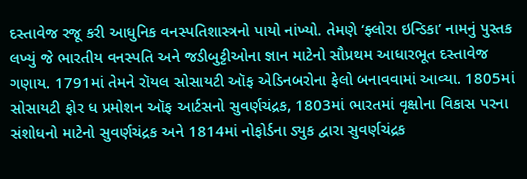દસ્તાવેજ રજૂ કરી આધુનિક વનસ્પતિશાસ્ત્રનો પાયો નાંખ્યો. તેમણે ‘ફ્લોરા ઇન્ડિકા’ નામનું પુસ્તક લખ્યું જે ભારતીય વનસ્પતિ અને જડીબુટ્ટીઓના જ્ઞાન માટેનો સૌપ્રથમ આધારભૂત દસ્તાવેજ ગણાય. 1791માં તેમને રૉયલ સોસાયટી ઑફ એડિનબરોના ફેલો બનાવવામાં આવ્યા. 1805માં સોસાયટી ફોર ધ પ્રમોશન ઑફ આર્ટસનો સુવર્ણચંદ્રક, 1803માં ભારતમાં વૃક્ષોના વિકાસ પરના સંશોધનો માટેનો સુવર્ણચંદ્રક અને 1814માં નોફોર્ડના ડ્યુક દ્વારા સુવર્ણચંદ્રક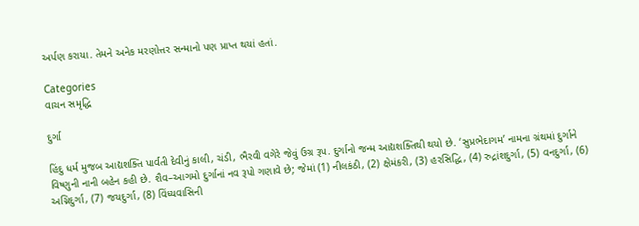અર્પણ કરાયા. તેમને અનેક મરણોત્તર સન્માનો પણ પ્રાપ્ત થયાં હતાં.

Categories
વાચન સમૃદ્ધિ

દુર્ગા

હિંદુ ધર્મ મુજબ આદ્યશક્તિ પાર્વતી દેવીનું કાલી, ચંડી, ભૈરવી વગેરે જેવું ઉગ્ર રૂપ. દુર્ગાનો જન્મ આદ્યશક્તિથી થયો છે. ‘સુપ્રભેદાગમ’ નામના ગ્રંથમાં દુર્ગાને વિષ્ણુની નાની બહેન કહી છે. શૈવ–આગમો દુર્ગાનાં નવ રૂપો ગણાવે છે; જેમાં (1) નીલકંઠી, (2) ક્ષેમંકરી, (3) હરસિદ્ધિ, (4) રુદ્રાંશદુર્ગા, (5) વનદુર્ગા, (6) અગ્નિદુર્ગા, (7) જયદુર્ગા, (8) વિંધ્યવાસિની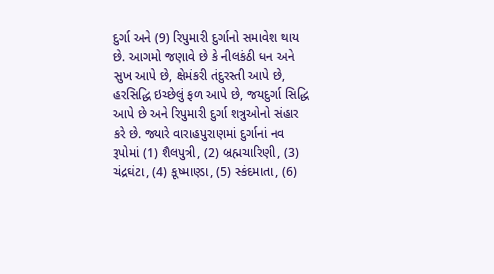દુર્ગા અને (9) રિપુમારી દુર્ગાનો સમાવેશ થાય છે. આગમો જણાવે છે કે નીલકંઠી ધન અને સુખ આપે છે, ક્ષેમંકરી તંદુરસ્તી આપે છે, હરસિદ્ધિ ઇચ્છેલું ફળ આપે છે, જયદુર્ગા સિદ્ધિ આપે છે અને રિપુમારી દુર્ગા શત્રુઓનો સંહાર કરે છે. જ્યારે વારાહપુરાણમાં દુર્ગાનાં નવ રૂપોમાં (1) શૈલપુત્રી, (2) બ્રહ્મચારિણી, (3) ચંદ્રઘંટા, (4) કૂષ્માણ્ડા, (5) સ્કંદમાતા, (6)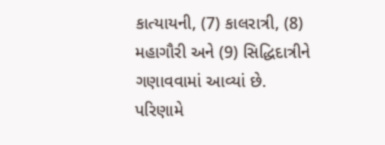કાત્યાયની, (7) કાલરાત્રી, (8) મહાગૌરી અને (9) સિદ્ધિદાત્રીને ગણાવવામાં આવ્યાં છે. પરિણામે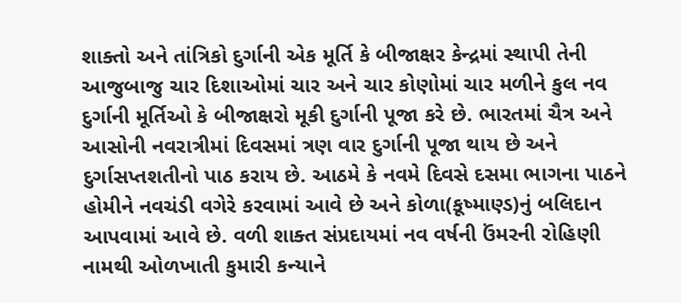શાક્તો અને તાંત્રિકો દુર્ગાની એક મૂર્તિ કે બીજાક્ષર કેન્દ્રમાં સ્થાપી તેની આજુબાજુ ચાર દિશાઓમાં ચાર અને ચાર કોણોમાં ચાર મળીને કુલ નવ દુર્ગાની મૂર્તિઓ કે બીજાક્ષરો મૂકી દુર્ગાની પૂજા કરે છે. ભારતમાં ચૈત્ર અને આસોની નવરાત્રીમાં દિવસમાં ત્રણ વાર દુર્ગાની પૂજા થાય છે અને દુર્ગાસપ્તશતીનો પાઠ કરાય છે. આઠમે કે નવમે દિવસે દસમા ભાગના પાઠને હોમીને નવચંડી વગેરે કરવામાં આવે છે અને કોળા(કૂષ્માણ્ડ)નું બલિદાન આપવામાં આવે છે. વળી શાક્ત સંપ્રદાયમાં નવ વર્ષની ઉંમરની રોહિણી નામથી ઓળખાતી કુમારી કન્યાને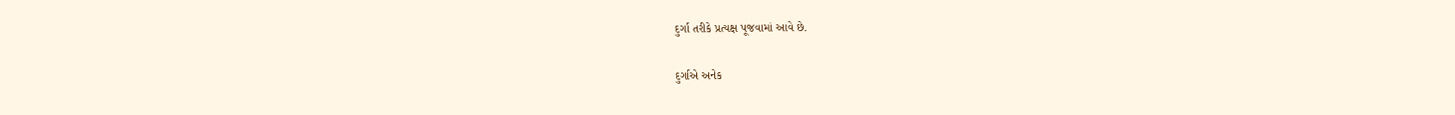દુર્ગા તરીકે પ્રત્યક્ષ પૂજવામાં આવે છે.

દુર્ગાએ અનેક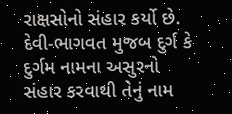રાક્ષસોનો સંહાર કર્યો છે. દેવી-ભાગવત મુજબ દુર્ગ કે દુર્ગમ નામના અસુરનો સંહાર કરવાથી તેનું નામ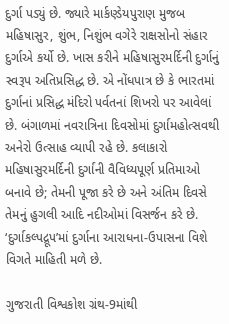દુર્ગા પડ્યું છે. જ્યારે માર્કણ્ડેયપુરાણ મુજબ મહિષાસુર, શુંભ, નિશુંભ વગેરે રાક્ષસોનો સંહાર દુર્ગાએ કર્યો છે. ખાસ કરીને મહિષાસુરમર્દિની દુર્ગાનું સ્વરૂપ અતિપ્રસિદ્ધ છે. એ નોંધપાત્ર છે કે ભારતમાં દુર્ગાનાં પ્રસિદ્ધ મંદિરો પર્વતનાં શિખરો પર આવેલાં છે. બંગાળમાં નવરાત્રિના દિવસોમાં દુર્ગામહોત્સવથી અનેરો ઉત્સાહ વ્યાપી રહે છે. કલાકારો મહિષાસુરમર્દિની દુર્ગાની વૈવિધ્યપૂર્ણ પ્રતિમાઓ બનાવે છે; તેમની પૂજા કરે છે અને અંતિમ દિવસે તેમનું હુગલી આદિ નદીઓમાં વિસર્જન કરે છે. ‘દુર્ગાકલ્પદ્રૂપ’માં દુર્ગાના આરાધના-ઉપાસના વિશે વિગતે માહિતી મળે છે.

ગુજરાતી વિશ્વકોશ ગ્રંથ-9માંથી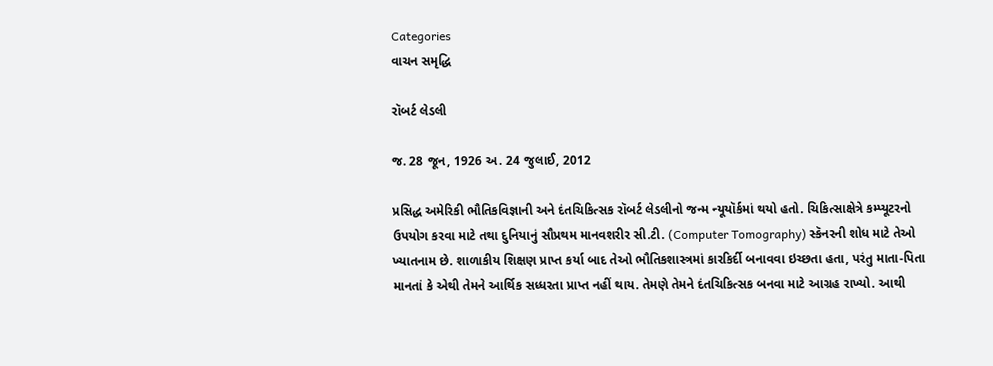Categories
વાચન સમૃદ્ધિ

રૉબર્ટ લેડલી

જ. 28 જૂન, 1926 અ. 24 જુલાઈ, 2012

પ્રસિદ્ધ અમેરિકી ભૌતિકવિજ્ઞાની અને દંતચિકિત્સક રૉબર્ટ લેડલીનો જન્મ ન્યૂયૉર્કમાં થયો હતો. ચિકિત્સાક્ષેત્રે કમ્પ્યૂટરનો ઉપયોગ કરવા માટે તથા દુનિયાનું સૌપ્રથમ માનવશરીર સી.ટી. (Computer Tomography) સ્કૅનરની શોધ માટે તેઓ ખ્યાતનામ છે. શાળાકીય શિક્ષણ પ્રાપ્ત કર્યા બાદ તેઓ ભૌતિકશાસ્ત્રમાં કારકિર્દી બનાવવા ઇચ્છતા હતા, પરંતુ માતા-પિતા માનતાં કે એથી તેમને આર્થિક સધ્ધરતા પ્રાપ્ત નહીં થાય. તેમણે તેમને દંતચિકિત્સક બનવા માટે આગ્રહ રાખ્યો. આથી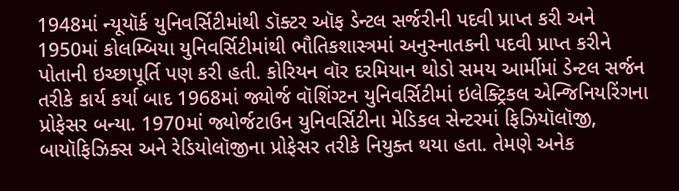1948માં ન્યૂયૉર્ક યુનિવર્સિટીમાંથી ડૉક્ટર ઑફ ડેન્ટલ સર્જરીની પદવી પ્રાપ્ત કરી અને 1950માં કોલમ્બિયા યુનિવર્સિટીમાંથી ભૌતિકશાસ્ત્રમાં અનુસ્નાતકની પદવી પ્રાપ્ત કરીને પોતાની ઇચ્છાપૂર્તિ પણ કરી હતી. કોરિયન વૉર દરમિયાન થોડો સમય આર્મીમાં ડેન્ટલ સર્જન તરીકે કાર્ય કર્યા બાદ 1968માં જ્યોર્જ વૉશિંગ્ટન યુનિવર્સિટીમાં ઇલેક્ટ્રિકલ એન્જિનિયરિંગના પ્રોફેસર બન્યા. 1970માં જ્યોર્જટાઉન યુનિવર્સિટીના મેડિકલ સેન્ટરમાં ફિઝિયૉલૉજી, બાયૉફિઝિક્સ અને રેડિયોલૉજીના પ્રોફેસર તરીકે નિયુક્ત થયા હતા. તેમણે અનેક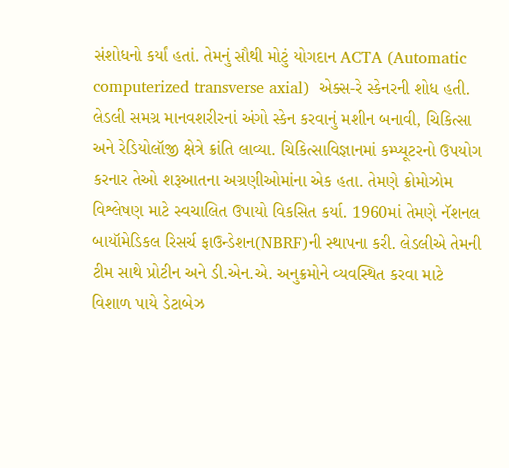સંશોધનો કર્યાં હતાં. તેમનું સૌથી મોટું યોગદાન ACTA (Automatic computerized transverse axial)  એક્સ-રે સ્કેનરની શોધ હતી. લેડલી સમગ્ર માનવશરીરનાં અંગો સ્કેન કરવાનું મશીન બનાવી, ચિકિત્સા અને રેડિયોલૉજી ક્ષેત્રે ક્રાંતિ લાવ્યા. ચિકિત્સાવિજ્ઞાનમાં કમ્પ્યૂટરનો ઉપયોગ કરનાર તેઓ શરૂઆતના અગ્રણીઓમાંના એક હતા. તેમણે ક્રોમોઝોમ વિશ્લેષણ માટે સ્વચાલિત ઉપાયો વિકસિત કર્યા. 1960માં તેમણે નૅશનલ બાયૉમેડિકલ રિસર્ચ ફાઉન્ડેશન(NBRF)ની સ્થાપના કરી. લેડલીએ તેમની ટીમ સાથે પ્રોટીન અને ડી.એન.એ. અનુક્રમોને વ્યવસ્થિત કરવા માટે વિશાળ પાયે ડેટાબેઝ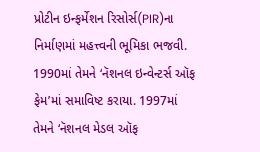પ્રોટીન ઇન્ફર્મેશન રિસોર્સ(PIR)ના નિર્માણમાં મહત્ત્વની ભૂમિકા ભજવી. 1990માં તેમને ‘નૅશનલ ઇન્વેન્ટર્સ ઑફ ફેમ’માં સમાવિષ્ટ કરાયા. 1997માં તેમને ‘નૅશનલ મેડલ ઑફ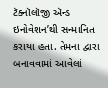ટૅક્નૉલૉજી ઍન્ડ ઇનોવેશન’થી સન્માનિત કરાયા હતા. તેમના દ્વારા બનાવવામાં આવેલાં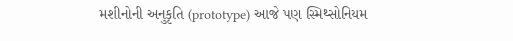મશીનોની અનુકૃતિ (prototype) આજે પણ સ્મિથ્સોનિયમ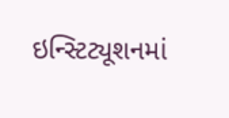ઇન્સ્ટિટ્યૂશનમાં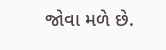જોવા મળે છે.